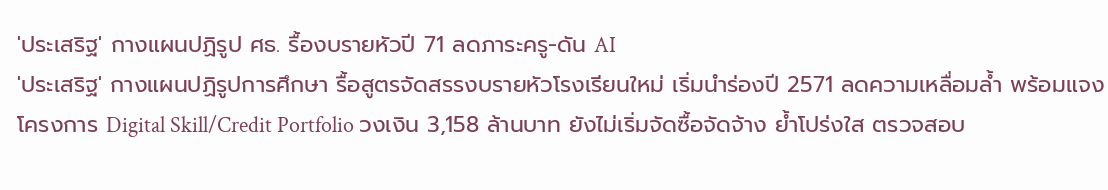'ประเสริฐ' กางแผนปฏิรูป ศธ. รื้องบรายหัวปี 71 ลดภาระครู-ดัน AI
'ประเสริฐ' กางแผนปฏิรูปการศึกษา รื้อสูตรจัดสรรงบรายหัวโรงเรียนใหม่ เริ่มนำร่องปี 2571 ลดความเหลื่อมล้ำ พร้อมแจงโครงการ Digital Skill/Credit Portfolio วงเงิน 3,158 ล้านบาท ยังไม่เริ่มจัดซื้อจัดจ้าง ย้ำโปร่งใส ตรวจสอบ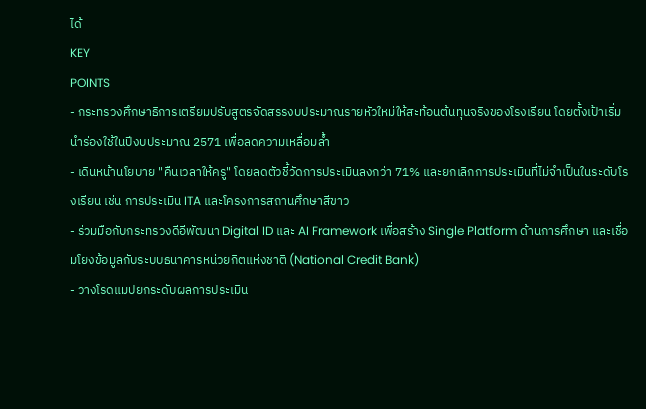ได้
KEY
POINTS
- กระทรวงศึกษาธิการเตรียมปรับสูตรจัดสรรงบประมาณรายหัวใหม่ให้สะท้อนต้นทุนจริงของโรงเรียน โดยตั้งเป้าเริ่มนำร่องใช้ในปีงบประมาณ 2571 เพื่อลดความเหลื่อมล้ำ
- เดินหน้านโยบาย "คืนเวลาให้ครู" โดยลดตัวชี้วัดการประเมินลงกว่า 71% และยกเลิกการประเมินที่ไม่จำเป็นในระดับโรงเรียน เช่น การประเมิน ITA และโครงการสถานศึกษาสีขาว
- ร่วมมือกับกระทรวงดีอีพัฒนา Digital ID และ AI Framework เพื่อสร้าง Single Platform ด้านการศึกษา และเชื่อมโยงข้อมูลกับระบบธนาคารหน่วยกิตแห่งชาติ (National Credit Bank)
- วางโรดแมปยกระดับผลการประเมิน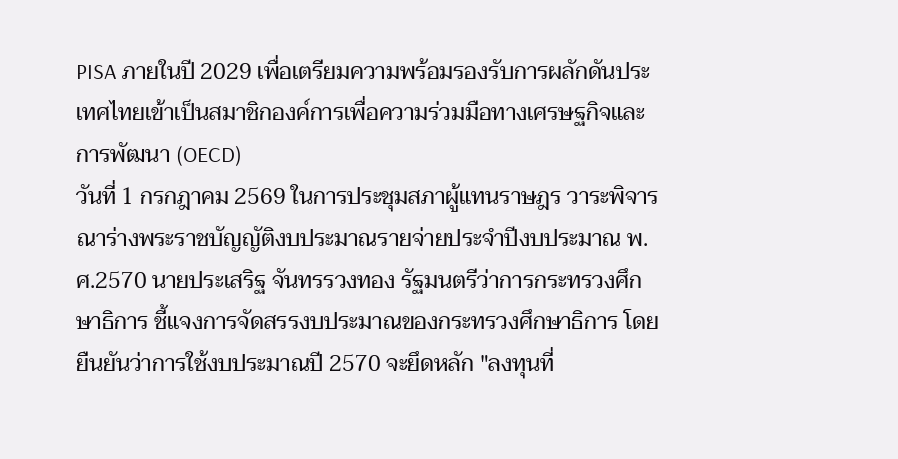PISA ภายในปี 2029 เพื่อเตรียมความพร้อมรองรับการผลักดันประเทศไทยเข้าเป็นสมาชิกองค์การเพื่อความร่วมมือทางเศรษฐกิจและการพัฒนา (OECD)
วันที่ 1 กรกฎาคม 2569 ในการประชุมสภาผู้แทนราษฎร วาระพิจารณาร่างพระราชบัญญัติงบประมาณรายจ่ายประจำปีงบประมาณ พ.ศ.2570 นายประเสริฐ จันทรรวงทอง รัฐมนตรีว่าการกระทรวงศึกษาธิการ ชี้แจงการจัดสรรงบประมาณของกระทรวงศึกษาธิการ โดยยืนยันว่าการใช้งบประมาณปี 2570 จะยึดหลัก "ลงทุนที่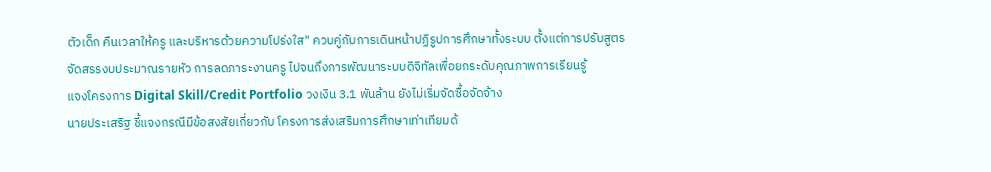ตัวเด็ก คืนเวลาให้ครู และบริหารด้วยความโปร่งใส" ควบคู่กับการเดินหน้าปฏิรูปการศึกษาทั้งระบบ ตั้งแต่การปรับสูตรจัดสรรงบประมาณรายหัว การลดภาระงานครู ไปจนถึงการพัฒนาระบบดิจิทัลเพื่อยกระดับคุณภาพการเรียนรู้
แจงโครงการ Digital Skill/Credit Portfolio วงเงิน 3.1 พันล้าน ยังไม่เริ่มจัดซื้อจัดจ้าง
นายประเสริฐ ชี้แจงกรณีมีข้อสงสัยเกี่ยวกับ โครงการส่งเสริมการศึกษาเท่าเทียมด้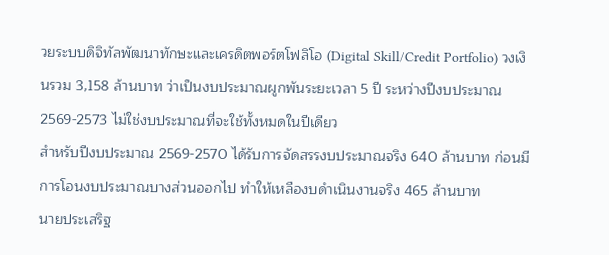วยระบบดิจิทัลพัฒนาทักษะและเครดิตพอร์ตโฟลิโอ (Digital Skill/Credit Portfolio) วงเงินรวม 3,158 ล้านบาท ว่าเป็นงบประมาณผูกพันระยะเวลา 5 ปี ระหว่างปีงบประมาณ 2569-2573 ไม่ใช่งบประมาณที่จะใช้ทั้งหมดในปีเดียว
สำหรับปีงบประมาณ 2569-2570 ได้รับการจัดสรรงบประมาณจริง 640 ล้านบาท ก่อนมีการโอนงบประมาณบางส่วนออกไป ทำให้เหลืองบดำเนินงานจริง 465 ล้านบาท
นายประเสริฐ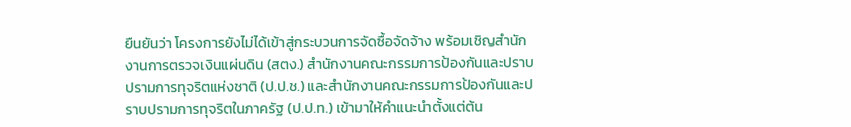ยืนยันว่า โครงการยังไม่ได้เข้าสู่กระบวนการจัดซื้อจัดจ้าง พร้อมเชิญสำนักงานการตรวจเงินแผ่นดิน (สตง.) สำนักงานคณะกรรมการป้องกันและปราบปรามการทุจริตแห่งชาติ (ป.ป.ช.) และสำนักงานคณะกรรมการป้องกันและปราบปรามการทุจริตในภาครัฐ (ป.ป.ท.) เข้ามาให้คำแนะนำตั้งแต่ต้น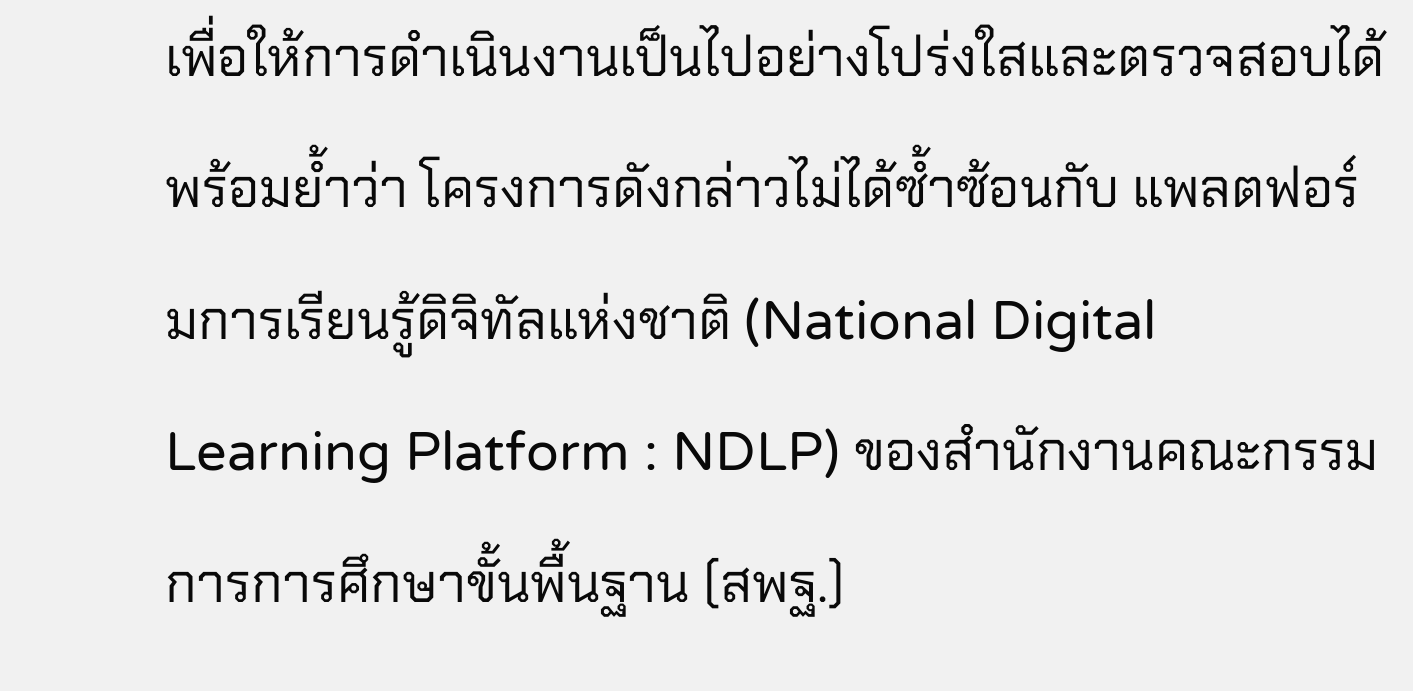เพื่อให้การดำเนินงานเป็นไปอย่างโปร่งใสและตรวจสอบได้
พร้อมย้ำว่า โครงการดังกล่าวไม่ได้ซ้ำซ้อนกับ แพลตฟอร์มการเรียนรู้ดิจิทัลแห่งชาติ (National Digital Learning Platform : NDLP) ของสำนักงานคณะกรรมการการศึกษาขั้นพื้นฐาน (สพฐ.)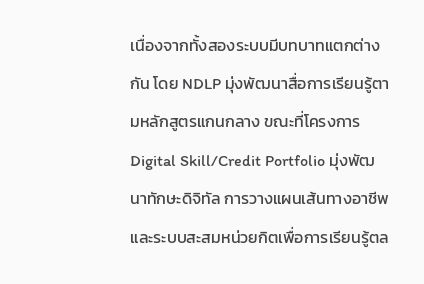เนื่องจากทั้งสองระบบมีบทบาทแตกต่างกัน โดย NDLP มุ่งพัฒนาสื่อการเรียนรู้ตามหลักสูตรแกนกลาง ขณะที่โครงการ Digital Skill/Credit Portfolio มุ่งพัฒนาทักษะดิจิทัล การวางแผนเส้นทางอาชีพ และระบบสะสมหน่วยกิตเพื่อการเรียนรู้ตล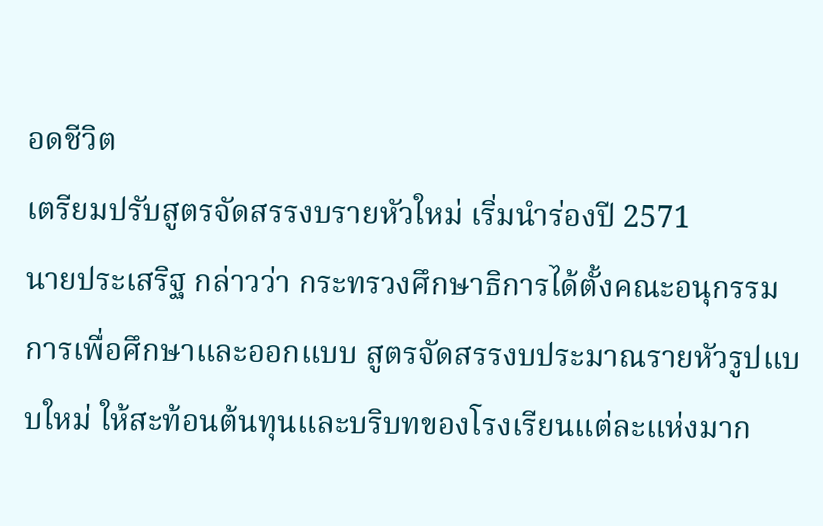อดชีวิต
เตรียมปรับสูตรจัดสรรงบรายหัวใหม่ เริ่มนำร่องปี 2571
นายประเสริฐ กล่าวว่า กระทรวงศึกษาธิการได้ตั้งคณะอนุกรรมการเพื่อศึกษาและออกแบบ สูตรจัดสรรงบประมาณรายหัวรูปแบบใหม่ ให้สะท้อนต้นทุนและบริบทของโรงเรียนแต่ละแห่งมาก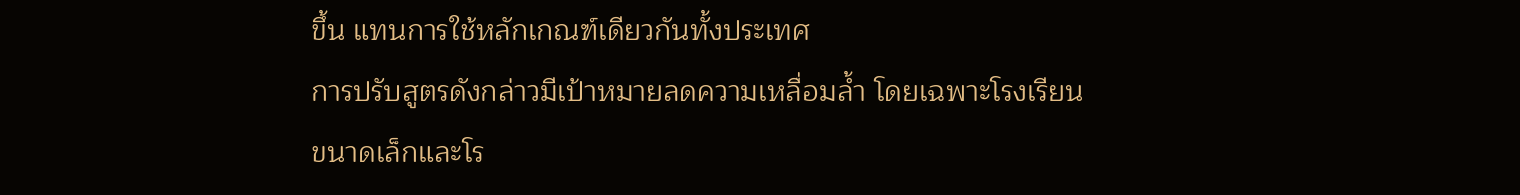ขึ้น แทนการใช้หลักเกณฑ์เดียวกันทั้งประเทศ
การปรับสูตรดังกล่าวมีเป้าหมายลดความเหลื่อมล้ำ โดยเฉพาะโรงเรียนขนาดเล็กและโร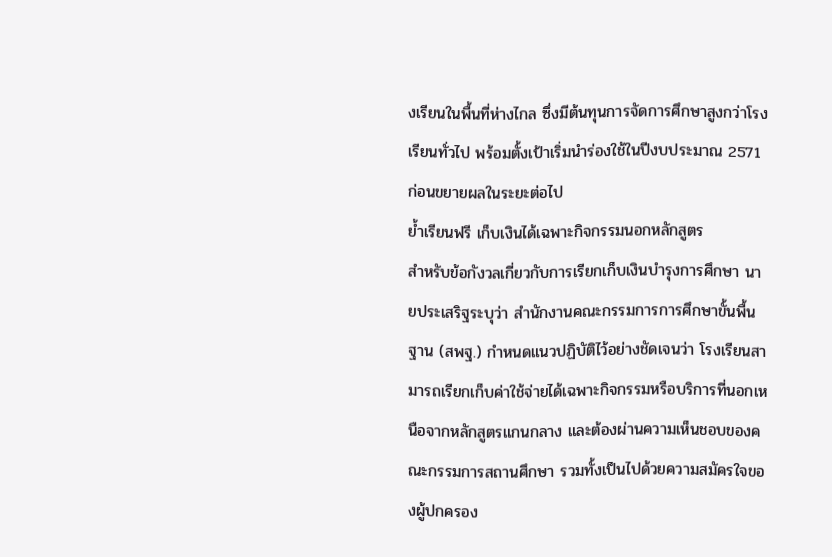งเรียนในพื้นที่ห่างไกล ซึ่งมีต้นทุนการจัดการศึกษาสูงกว่าโรงเรียนทั่วไป พร้อมตั้งเป้าเริ่มนำร่องใช้ในปีงบประมาณ 2571 ก่อนขยายผลในระยะต่อไป
ย้ำเรียนฟรี เก็บเงินได้เฉพาะกิจกรรมนอกหลักสูตร
สำหรับข้อกังวลเกี่ยวกับการเรียกเก็บเงินบำรุงการศึกษา นายประเสริฐระบุว่า สำนักงานคณะกรรมการการศึกษาขั้นพื้นฐาน (สพฐ.) กำหนดแนวปฏิบัติไว้อย่างชัดเจนว่า โรงเรียนสามารถเรียกเก็บค่าใช้จ่ายได้เฉพาะกิจกรรมหรือบริการที่นอกเหนือจากหลักสูตรแกนกลาง และต้องผ่านความเห็นชอบของคณะกรรมการสถานศึกษา รวมทั้งเป็นไปด้วยความสมัครใจของผู้ปกครอง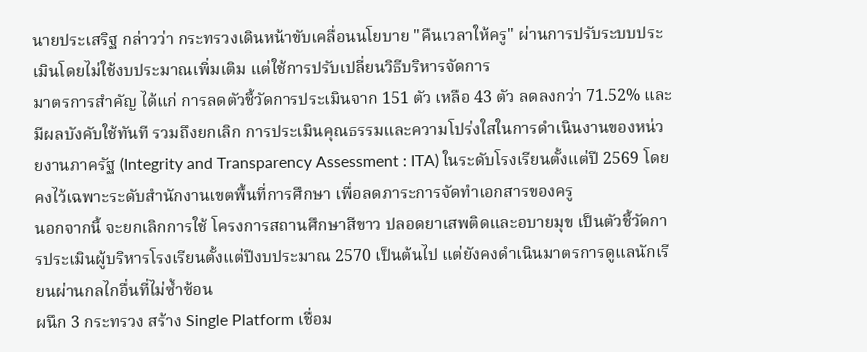นายประเสริฐ กล่าวว่า กระทรวงเดินหน้าขับเคลื่อนนโยบาย "คืนเวลาให้ครู" ผ่านการปรับระบบประเมินโดยไม่ใช้งบประมาณเพิ่มเติม แต่ใช้การปรับเปลี่ยนวิธีบริหารจัดการ
มาตรการสำคัญ ได้แก่ การลดตัวชี้วัดการประเมินจาก 151 ตัว เหลือ 43 ตัว ลดลงกว่า 71.52% และมีผลบังคับใช้ทันที รวมถึงยกเลิก การประเมินคุณธรรมและความโปร่งใสในการดำเนินงานของหน่วยงานภาครัฐ (Integrity and Transparency Assessment : ITA) ในระดับโรงเรียนตั้งแต่ปี 2569 โดยคงไว้เฉพาะระดับสำนักงานเขตพื้นที่การศึกษา เพื่อลดภาระการจัดทำเอกสารของครู
นอกจากนี้ จะยกเลิกการใช้ โครงการสถานศึกษาสีขาว ปลอดยาเสพติดและอบายมุข เป็นตัวชี้วัดการประเมินผู้บริหารโรงเรียนตั้งแต่ปีงบประมาณ 2570 เป็นต้นไป แต่ยังคงดำเนินมาตรการดูแลนักเรียนผ่านกลไกอื่นที่ไม่ซ้ำซ้อน
ผนึก 3 กระทรวง สร้าง Single Platform เชื่อม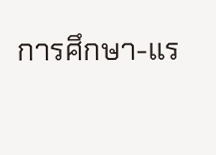การศึกษา-แร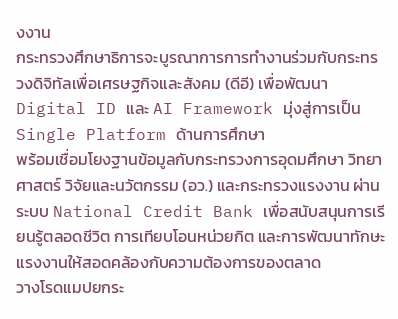งงาน
กระทรวงศึกษาธิการจะบูรณาการการทำงานร่วมกับกระทรวงดิจิทัลเพื่อเศรษฐกิจและสังคม (ดีอี) เพื่อพัฒนา Digital ID และ AI Framework มุ่งสู่การเป็น Single Platform ด้านการศึกษา
พร้อมเชื่อมโยงฐานข้อมูลกับกระทรวงการอุดมศึกษา วิทยาศาสตร์ วิจัยและนวัตกรรม (อว.) และกระทรวงแรงงาน ผ่านระบบ National Credit Bank เพื่อสนับสนุนการเรียนรู้ตลอดชีวิต การเทียบโอนหน่วยกิต และการพัฒนาทักษะแรงงานให้สอดคล้องกับความต้องการของตลาด
วางโรดแมปยกระ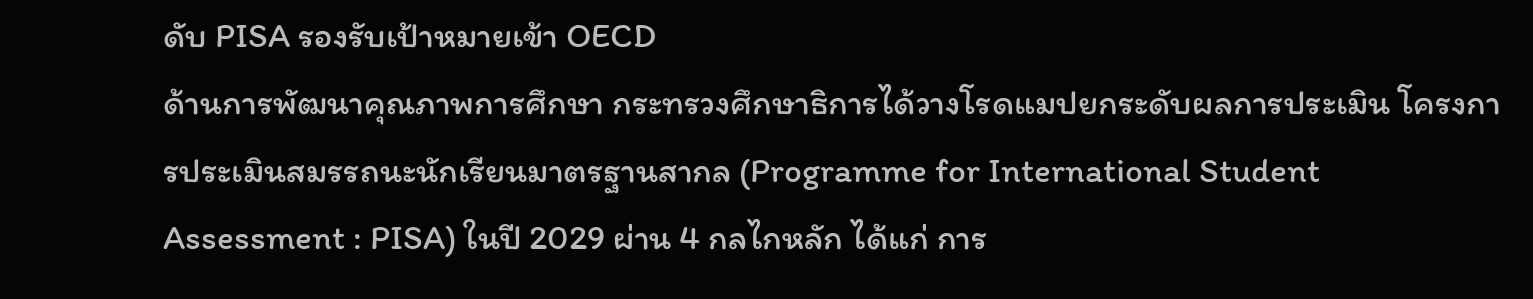ดับ PISA รองรับเป้าหมายเข้า OECD
ด้านการพัฒนาคุณภาพการศึกษา กระทรวงศึกษาธิการได้วางโรดแมปยกระดับผลการประเมิน โครงการประเมินสมรรถนะนักเรียนมาตรฐานสากล (Programme for International Student Assessment : PISA) ในปี 2029 ผ่าน 4 กลไกหลัก ได้แก่ การ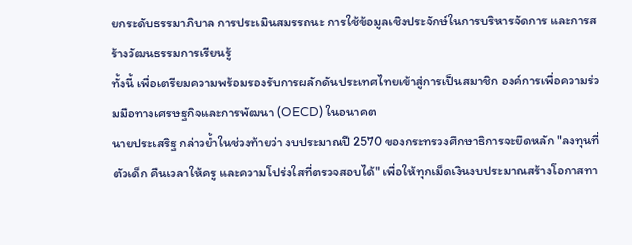ยกระดับธรรมาภิบาล การประเมินสมรรถนะ การใช้ข้อมูลเชิงประจักษ์ในการบริหารจัดการ และการสร้างวัฒนธรรมการเรียนรู้
ทั้งนี้ เพื่อเตรียมความพร้อมรองรับการผลักดันประเทศไทยเข้าสู่การเป็นสมาชิก องค์การเพื่อความร่วมมือทางเศรษฐกิจและการพัฒนา (OECD) ในอนาคต
นายประเสริฐ กล่าวย้ำในช่วงท้ายว่า งบประมาณปี 2570 ของกระทรวงศึกษาธิการจะยึดหลัก "ลงทุนที่ตัวเด็ก คืนเวลาให้ครู และความโปร่งใสที่ตรวจสอบได้" เพื่อให้ทุกเม็ดเงินงบประมาณสร้างโอกาสทา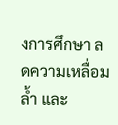งการศึกษา ลดความเหลื่อมล้ำ และ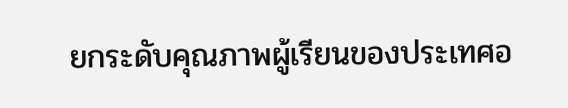ยกระดับคุณภาพผู้เรียนของประเทศอ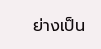ย่างเป็น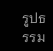รูปธรรม